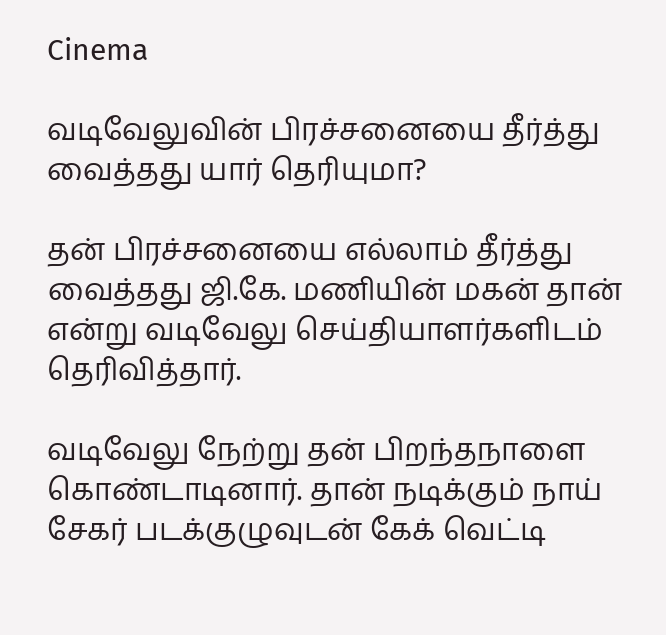Cinema

வடிவேலுவின் பிரச்சனையை தீர்த்து வைத்தது யார் தெரியுமா?

தன் பிரச்சனையை எல்லாம் தீர்த்து வைத்தது ஜி.கே. மணியின் மகன் தான் என்று வடிவேலு செய்தியாளர்களிடம் தெரிவித்தார்.

வடிவேலு நேற்று தன் பிறந்தநாளை கொண்டாடினார். தான் நடிக்கும் நாய் சேகர் படக்குழுவுடன் கேக் வெட்டி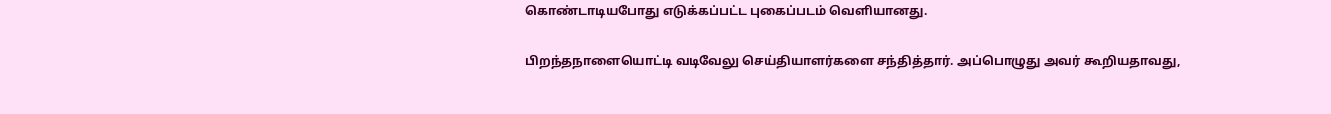கொண்டாடியபோது எடுக்கப்பட்ட புகைப்படம் வெளியானது.

பிறந்தநாளையொட்டி வடிவேலு செய்தியாளர்களை சந்தித்தார். அப்பொழுது அவர் கூறியதாவது,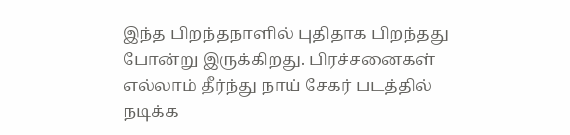இந்த பிறந்தநாளில் புதிதாக பிறந்தது போன்று இருக்கிறது. பிரச்சனைகள் எல்லாம் தீர்ந்து நாய் சேகர் படத்தில் நடிக்க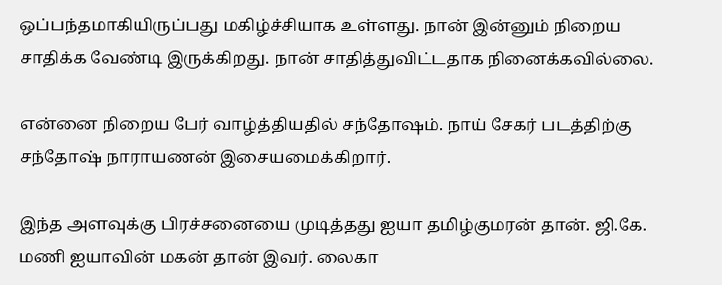ஒப்பந்தமாகியிருப்பது மகிழ்ச்சியாக உள்ளது. நான் இன்னும் நிறைய சாதிக்க வேண்டி இருக்கிறது. நான் சாதித்துவிட்டதாக நினைக்கவில்லை.

என்னை நிறைய பேர் வாழ்த்தியதில் சந்தோஷம். நாய் சேகர் படத்திற்கு சந்தோஷ் நாராயணன் இசையமைக்கிறார்.

இந்த அளவுக்கு பிரச்சனையை முடித்தது ஐயா தமிழ்குமரன் தான். ஜி.கே. மணி ஐயாவின் மகன் தான் இவர். லைகா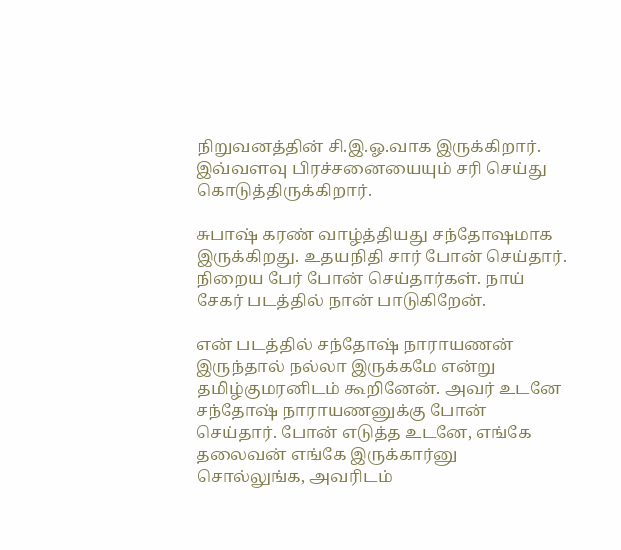நிறுவனத்தின் சி.இ.ஓ.வாக இருக்கிறார். இவ்வளவு பிரச்சனையையும் சரி செய்து கொடுத்திருக்கிறார்.

சுபாஷ் கரண் வாழ்த்தியது சந்தோஷமாக இருக்கிறது. உதயநிதி சார் போன் செய்தார். நிறைய பேர் போன் செய்தார்கள். நாய் சேகர் படத்தில் நான் பாடுகிறேன்.

என் படத்தில் சந்தோஷ் நாராயணன் இருந்தால் நல்லா இருக்கமே என்று தமிழ்குமரனிடம் கூறினேன். அவர் உடனே சந்தோஷ் நாராயணனுக்கு போன் செய்தார். போன் எடுத்த உடனே, எங்கே தலைவன் எங்கே இருக்கார்னு சொல்லுங்க, அவரிடம்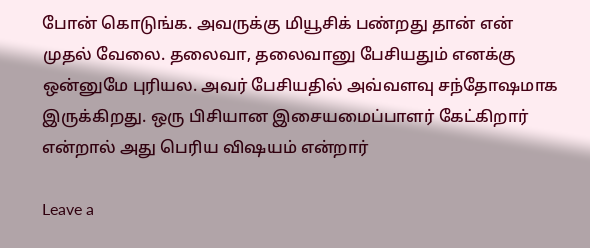போன் கொடுங்க. அவருக்கு மியூசிக் பண்றது தான் என் முதல் வேலை. தலைவா, தலைவானு பேசியதும் எனக்கு ஒன்னுமே புரியல. அவர் பேசியதில் அவ்வளவு சந்தோஷமாக இருக்கிறது. ஒரு பிசியான இசையமைப்பாளர் கேட்கிறார் என்றால் அது பெரிய விஷயம் என்றார்

Leave a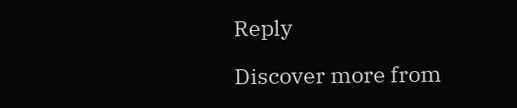Reply

Discover more from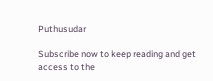Puthusudar

Subscribe now to keep reading and get access to the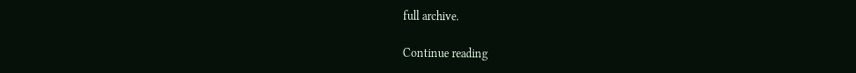full archive.

Continue reading